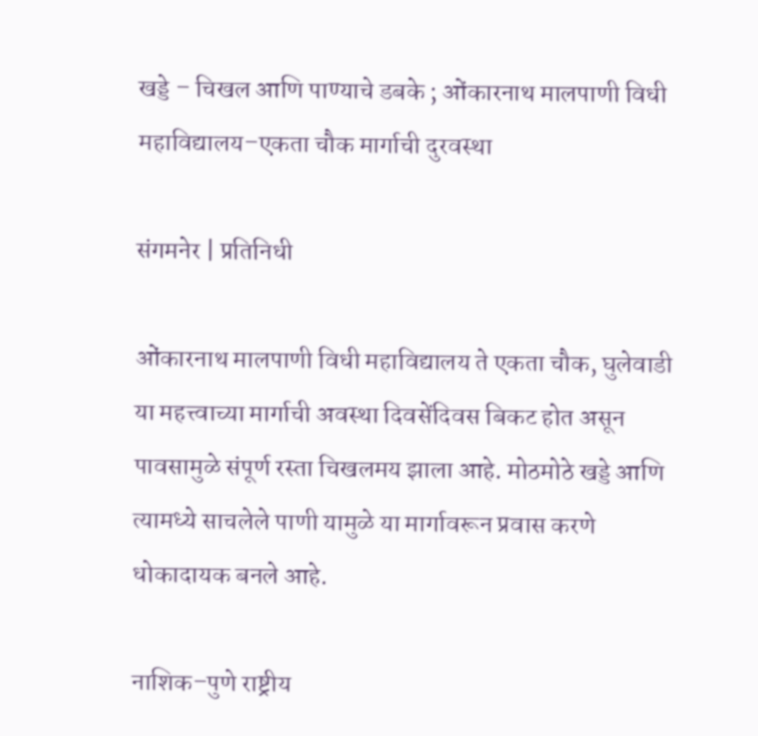खड्डे – चिखल आणि पाण्याचे डबके ; ओंकारनाथ मालपाणी विधी महाविद्यालय–एकता चौक मार्गाची दुरवस्था

संगमनेर | प्रतिनिधी

ओंकारनाथ मालपाणी विधी महाविद्यालय ते एकता चौक, घुलेवाडी या महत्त्वाच्या मार्गाची अवस्था दिवसेंदिवस बिकट होत असून पावसामुळे संपूर्ण रस्ता चिखलमय झाला आहे. मोठमोठे खड्डे आणि त्यामध्ये साचलेले पाणी यामुळे या मार्गावरून प्रवास करणे धोकादायक बनले आहे.

नाशिक–पुणे राष्ट्रीय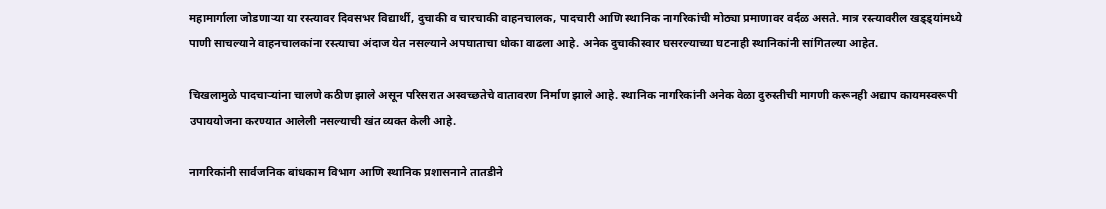महामार्गाला जोडणाऱ्या या रस्त्यावर दिवसभर विद्यार्थी, दुचाकी व चारचाकी वाहनचालक, पादचारी आणि स्थानिक नागरिकांची मोठ्या प्रमाणावर वर्दळ असते. मात्र रस्त्यावरील खड्ड्यांमध्ये पाणी साचल्याने वाहनचालकांना रस्त्याचा अंदाज येत नसल्याने अपघाताचा धोका वाढला आहे. अनेक दुचाकीस्वार घसरल्याच्या घटनाही स्थानिकांनी सांगितल्या आहेत.

चिखलामुळे पादचाऱ्यांना चालणे कठीण झाले असून परिसरात अस्वच्छतेचे वातावरण निर्माण झाले आहे. स्थानिक नागरिकांनी अनेक वेळा दुरुस्तीची मागणी करूनही अद्याप कायमस्वरूपी उपाययोजना करण्यात आलेली नसल्याची खंत व्यक्त केली आहे.

नागरिकांनी सार्वजनिक बांधकाम विभाग आणि स्थानिक प्रशासनाने तातडीने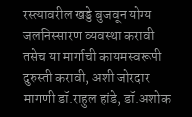रस्त्यावरील खड्डे बुजवून योग्य जलनिस्सारण व्यवस्था करावी तसेच या मार्गाची कायमस्वरूपी दुरुस्ती करावी, अशी जोरदार मागणी डॉ.राहुल हांडे, डॉ.अशोक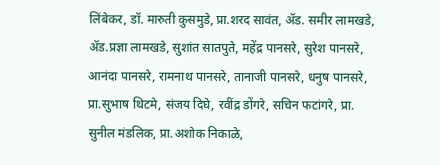लिंबेकर, डॉ. मारुती कुसमुडे, प्रा.शरद सावंत, ॲड. समीर लामखडे, ॲड.प्रज्ञा लामखडे, सुशांत सातपुते, महेंद्र पानसरे, सुरेश पानसरे, आनंदा पानसरे, रामनाथ पानसरे, तानाजी पानसरे, धनुष पानसरे, प्रा.सुभाष थिटमे, संजय दिघे, रवींद्र डोंगरे, सचिन फटांगरे, प्रा. सुनील मंडलिक, प्रा.अशोक निकाळे,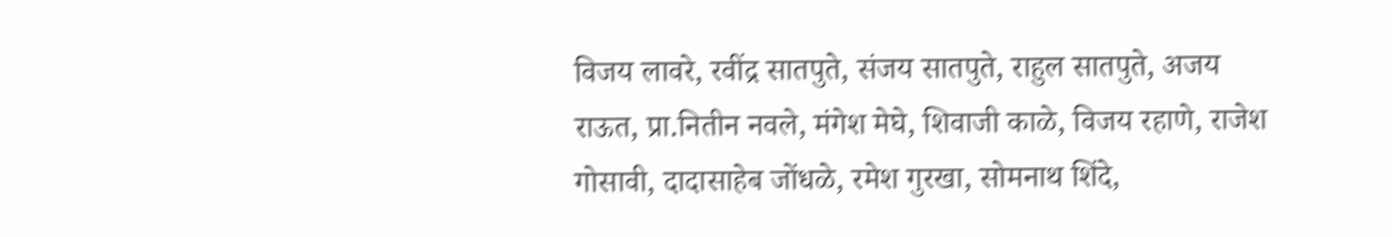विजय लावरे, रवींद्र सातपुते, संजय सातपुते, राहुल सातपुते, अजय राऊत, प्रा.नितीन नवले, मंगेश मेघे, शिवाजी काळे, विजय रहाणे, राजेश गोसावी, दादासाहेब जोंधळे, रमेश गुरखा, सोमनाथ शिंदे,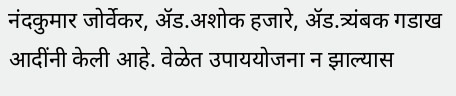नंदकुमार जोर्वेकर, ॲड.अशोक हजारे, ॲड.त्र्यंबक गडाख आदींनी केली आहे. वेळेत उपाययोजना न झाल्यास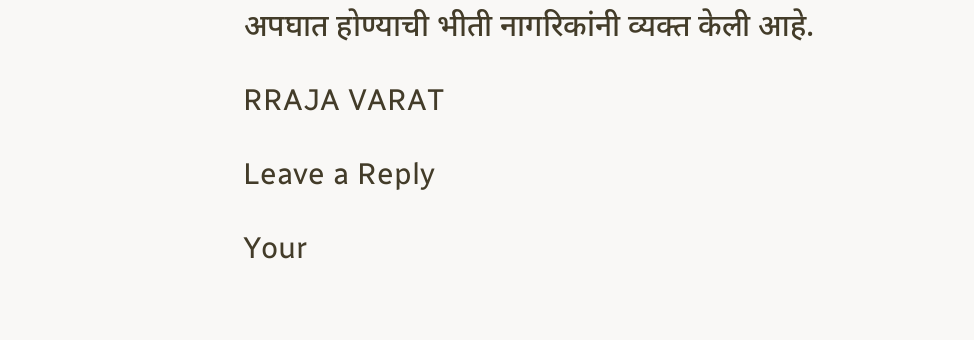अपघात होण्याची भीती नागरिकांनी व्यक्त केली आहे.

RRAJA VARAT

Leave a Reply

Your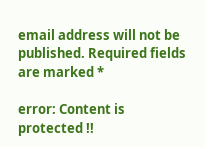email address will not be published. Required fields are marked *

error: Content is protected !!